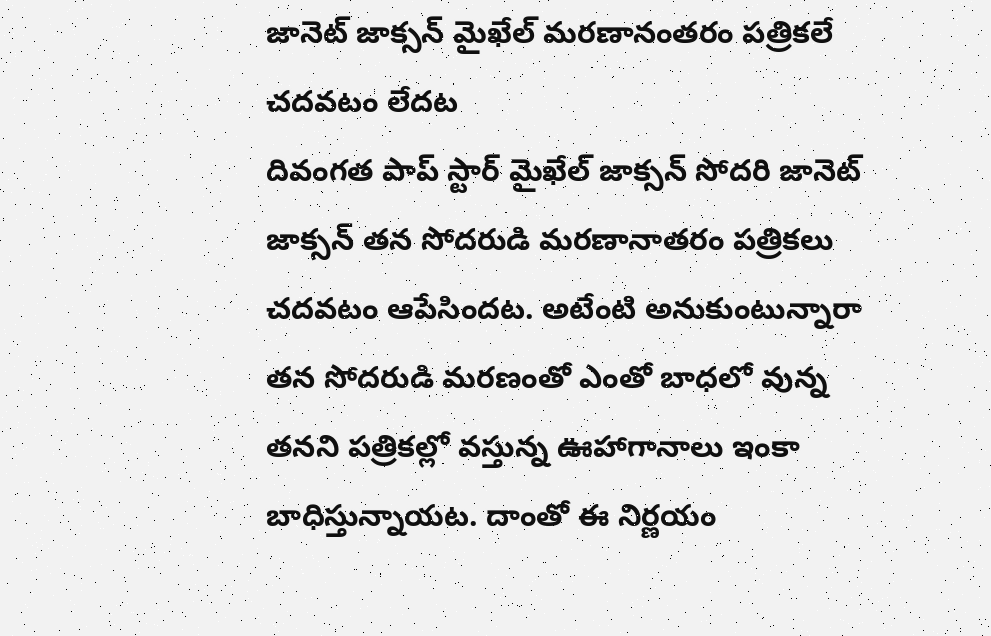జానెట్ జాక్సన్ మైఖేల్ మరణానంతరం పత్రికలే చదవటం లేదట
దివంగత పాప్ స్టార్ మైఖేల్ జాక్సన్ సోదరి జానెట్ జాక్సన్ తన సోదరుడి మరణానాతరం పత్రికలు చదవటం ఆపేసిందట. అటేంటి అనుకుంటున్నారా తన సోదరుడి మరణంతో ఎంతో బాధలో వున్న తనని పత్రికల్లో వస్తున్న ఊహాగానాలు ఇంకా బాధిస్తున్నాయట. దాంతో ఈ నిర్ణయం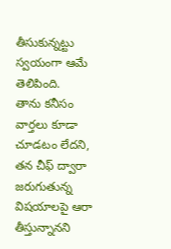తీసుకున్నట్టు స్వయంగా ఆమే తెలిపింది.
తాను కనీసం వార్తలు కూడా చూడటం లేదని, తన చీఫ్ ద్వారా జరుగుతున్న విషయాలపై ఆరా తీస్తున్నానని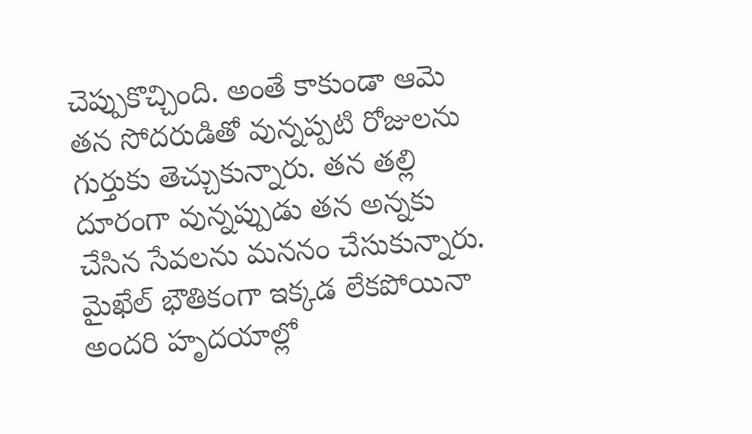చెప్పుకొచ్చింది. అంతే కాకుండా ఆమె తన సోదరుడితో వున్నప్పటి రోజులను గుర్తుకు తెచ్చుకున్నారు. తన తల్లి దూరంగా వున్నప్పుడు తన అన్నకు చేసిన సేవలను మననం చేసుకున్నారు. మైఖేల్ భౌతికంగా ఇక్కడ లేకపోయినా అందరి హృదయాల్లో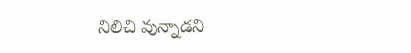నిలిచి వున్నాడని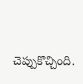చెప్పుకొచ్చింది.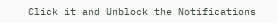Click it and Unblock the Notifications